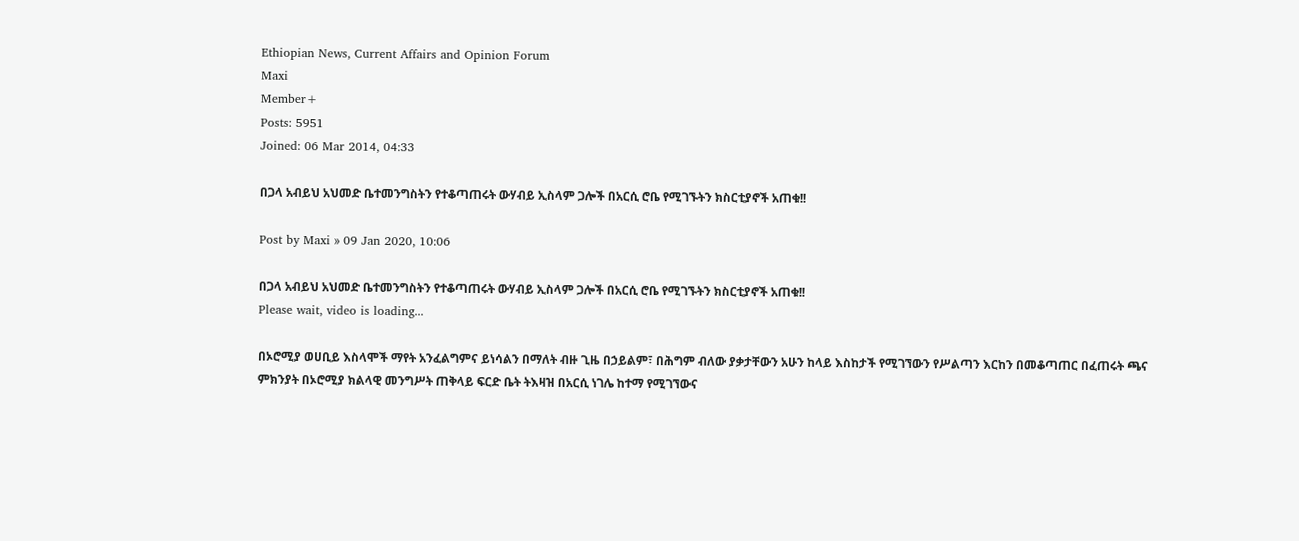Ethiopian News, Current Affairs and Opinion Forum
Maxi
Member+
Posts: 5951
Joined: 06 Mar 2014, 04:33

በጋላ አብይህ አህመድ ቤተመንግስትን የተቆጣጠሩት ውሃብይ ኢስላም ጋሎች በአርሲ ሮቤ የሚገኙትን ክስርቲያኖች አጠቁ!!

Post by Maxi » 09 Jan 2020, 10:06

በጋላ አብይህ አህመድ ቤተመንግስትን የተቆጣጠሩት ውሃብይ ኢስላም ጋሎች በአርሲ ሮቤ የሚገኙትን ክስርቲያኖች አጠቁ!!
Please wait, video is loading...

በኦሮሚያ ወሀቢይ እስላሞች ማየት አንፈልግምና ይነሳልን በማለት ብዙ ጊዜ በኃይልም፣ በሕግም ብለው ያቃታቸውን አሁን ከላይ እስከታች የሚገኘውን የሥልጣን እርከን በመቆጣጠር በፈጠሩት ጫና ምክንያት በኦሮሚያ ክልላዊ መንግሥት ጠቅላይ ፍርድ ቤት ትእዛዝ በአርሲ ነገሌ ከተማ የሚገኘውና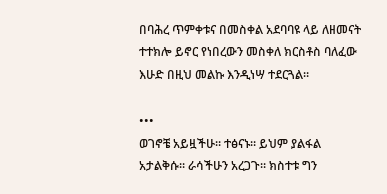በባሕረ ጥምቀቱና በመስቀል አደባባዩ ላይ ለዘመናት ተተክሎ ይኖር የነበረውን መስቀለ ክርስቶስ ባለፈው እሁድ በዚህ መልኩ እንዲነሣ ተደርጓል።

•••
ወገኖቼ አይዟችሁ። ተፅናኑ። ይህም ያልፋል አታልቅሱ። ራሳችሁን አረጋጉ። ክስተቱ ግን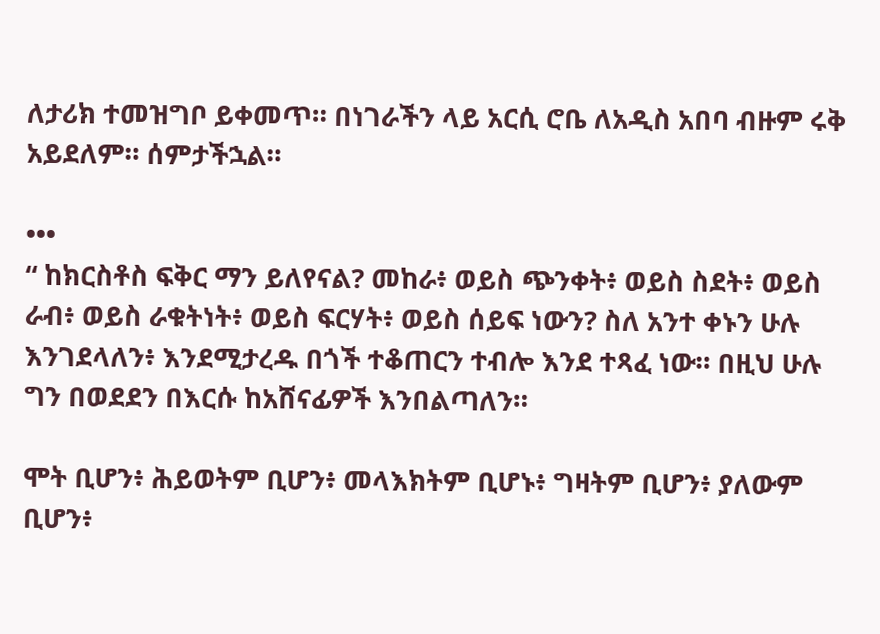ለታሪክ ተመዝግቦ ይቀመጥ። በነገራችን ላይ አርሲ ሮቤ ለአዲስ አበባ ብዙም ሩቅ አይደለም። ሰምታችኋል።

•••
“ ከክርስቶስ ፍቅር ማን ይለየናል? መከራ፥ ወይስ ጭንቀት፥ ወይስ ስደት፥ ወይስ ራብ፥ ወይስ ራቁትነት፥ ወይስ ፍርሃት፥ ወይስ ሰይፍ ነውን? ስለ አንተ ቀኑን ሁሉ እንገደላለን፥ እንደሚታረዱ በጎች ተቆጠርን ተብሎ እንደ ተጻፈ ነው። በዚህ ሁሉ ግን በወደደን በእርሱ ከአሸናፊዎች እንበልጣለን።

ሞት ቢሆን፥ ሕይወትም ቢሆን፥ መላእክትም ቢሆኑ፥ ግዛትም ቢሆን፥ ያለውም ቢሆን፥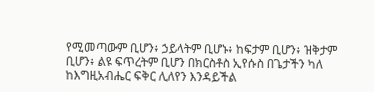የሚመጣውም ቢሆን፥ ኃይላትም ቢሆኑ፥ ከፍታም ቢሆን፥ ዝቅታም ቢሆን፥ ልዩ ፍጥረትም ቢሆን በክርስቶስ ኢየሱስ በጌታችን ካለ ከእግዚአብሔር ፍቅር ሊለየን እንዳይችል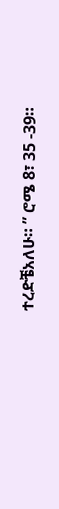ተረድቼአለሁ። ” ሮሜ 8፣ 35 -39።